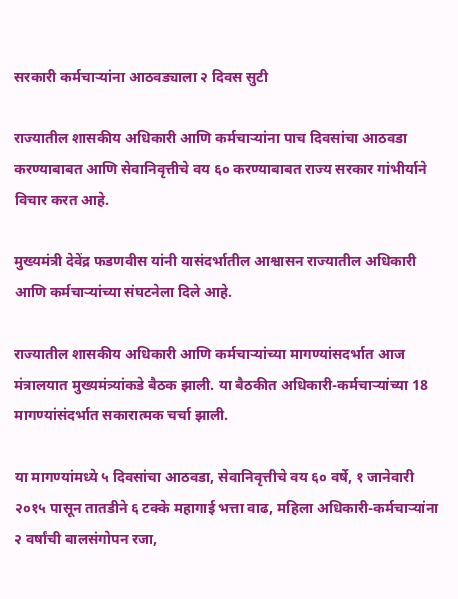सरकारी कर्मचाऱ्यांना आठवड्याला २ दिवस सुटी

राज्यातील शासकीय अधिकारी आणि कर्मचाऱ्यांना पाच दिवसांचा आठवडा करण्याबाबत आणि सेवानिवृत्तीचे वय ६० करण्याबाबत राज्य सरकार गांभीर्याने विचार करत आहे.

मुख्यमंत्री देवेंद्र फडणवीस यांनी यासंदर्भातील आश्वासन राज्यातील अधिकारी आणि कर्मचाऱ्यांच्या संघटनेला दिले आहे.

राज्यातील शासकीय अधिकारी आणि कर्मचाऱ्यांच्या मागण्यांसदर्भात आज मंत्रालयात मुख्यमंत्र्यांकडे बैठक झाली. या बैठकीत अधिकारी-कर्मचाऱ्यांच्या 18 मागण्यांसंदर्भात सकारात्मक चर्चा झाली.

या मागण्यांमध्ये ५ दिवसांचा आठवडा, सेवानिवृत्तीचे वय ६० वर्षे, १ जानेवारी २०१५ पासून तातडीने ६ टक्के महागाई भत्ता वाढ, महिला अधिकारी-कर्मचाऱ्यांना २ वर्षांची बालसंगोपन रजा,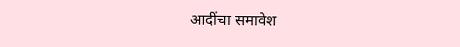आदींचा समावेश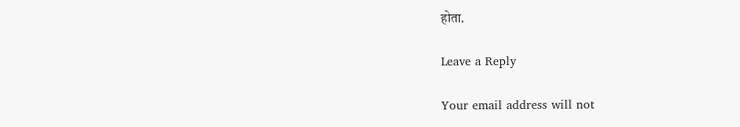होता.

Leave a Reply

Your email address will not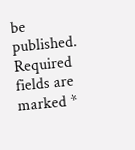be published. Required fields are marked *